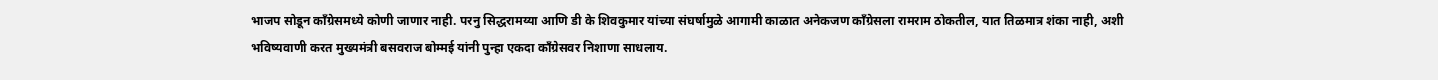भाजप सोडून काँग्रेसमध्ये कोणी जाणार नाही. परनु सिद्धरामय्या आणि डी के शिवकुमार यांच्या संघर्षामुळे आगामी काळात अनेकजण काँग्रेसला रामराम ठोकतील, यात तिळमात्र शंका नाही, अशी भविष्यवाणी करत मुख्यमंत्री बसवराज बोम्मई यांनी पुन्हा एकदा काँग्रेसवर निशाणा साधलाय.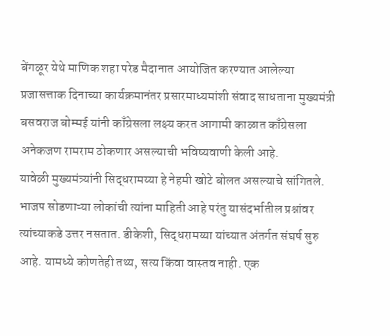बेंगळूर येथे माणिक शहा परेड मैदानात आयोजित करण्यात आलेल्या प्रजासत्ताक दिनाच्या कार्यक्रमानंतर प्रसारमाध्यमांशी संवाद साधताना मुख्यमंत्री बसवराज बोम्मई यांनी काँग्रेसला लक्ष्य करत आगामी काळात काँग्रेसला अनेकजण रामराम ठोकणार असल्याची भविष्यवाणी केली आहे.
यावेळी मुख्यमंत्र्यांनी सिद्धरामय्या हे नेहमी खोटे बोलत असल्याचे सांगितले. भाजप सोडणाऱ्या लोकांची त्यांना माहिती आहे परंतु यासंदर्भातील प्रश्नांवर त्यांच्याकडे उत्तर नसतात. डीकेशी, सिद्धरामय्या यांच्यात अंतर्गत संघर्ष सुरु आहे. यामध्ये कोणतेही तथ्य, सत्य किंवा वास्तव नाही. एक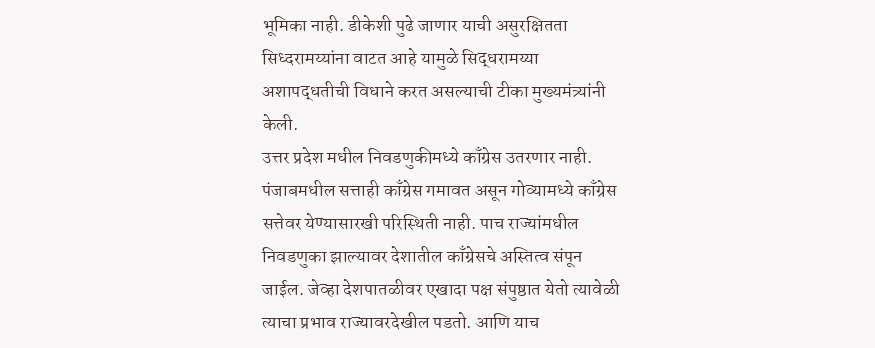भूमिका नाही. डीकेशी पुढे जाणार याची असुरक्षितता सिध्दरामय्यांना वाटत आहे यामुळे सिद्धरामय्या अशापद्धतीची विधाने करत असल्याची टीका मुख्यमंत्र्यांनी केली.
उत्तर प्रदेश मधील निवडणुकीमध्ये काँग्रेस उतरणार नाही. पंजाबमधील सत्ताही काँग्रेस गमावत असून गोव्यामध्ये काँग्रेस सत्तेवर येण्यासारखी परिस्थिती नाही. पाच राज्यांमधील निवडणुका झाल्यावर देशातील काँग्रेसचे अस्तित्व संपून जाईल. जेव्हा देशपातळीवर एखादा पक्ष संपुष्ठात येतो त्यावेळी त्याचा प्रभाव राज्यावरदेखील पडतो. आणि याच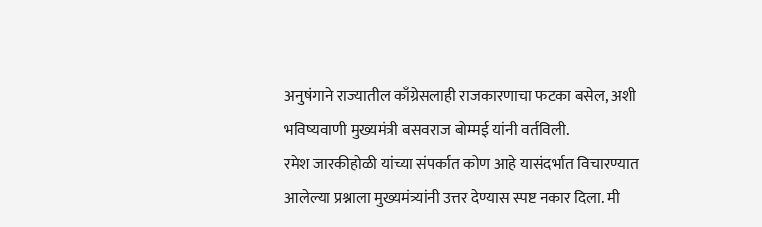अनुषंगाने राज्यातील काँग्रेसलाही राजकारणाचा फटका बसेल, अशी भविष्यवाणी मुख्यमंत्री बसवराज बोम्मई यांनी वर्तविली.
रमेश जारकीहोळी यांच्या संपर्कात कोण आहे यासंदर्भात विचारण्यात आलेल्या प्रश्नाला मुख्यमंत्र्यांनी उत्तर देण्यास स्पष्ट नकार दिला. मी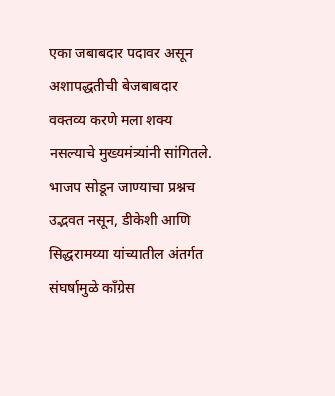एका जबाबदार पदावर असून अशापद्धतीची बेजबाबदार वक्तव्य करणे मला शक्य नसल्याचे मुख्यमंत्र्यांनी सांगितले.
भाजप सोडून जाण्याचा प्रश्नच उद्भवत नसून, डीकेशी आणि सिद्धरामय्या यांच्यातील अंतर्गत संघर्षामुळे काँग्रेस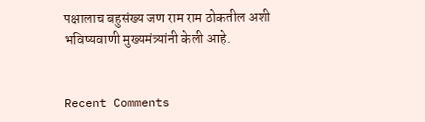पक्षालाच बहुसंख्य जण राम राम ठोकतील अशी भविष्यवाणी मुख्यमंत्र्यांनी केली आहे.


Recent Comments